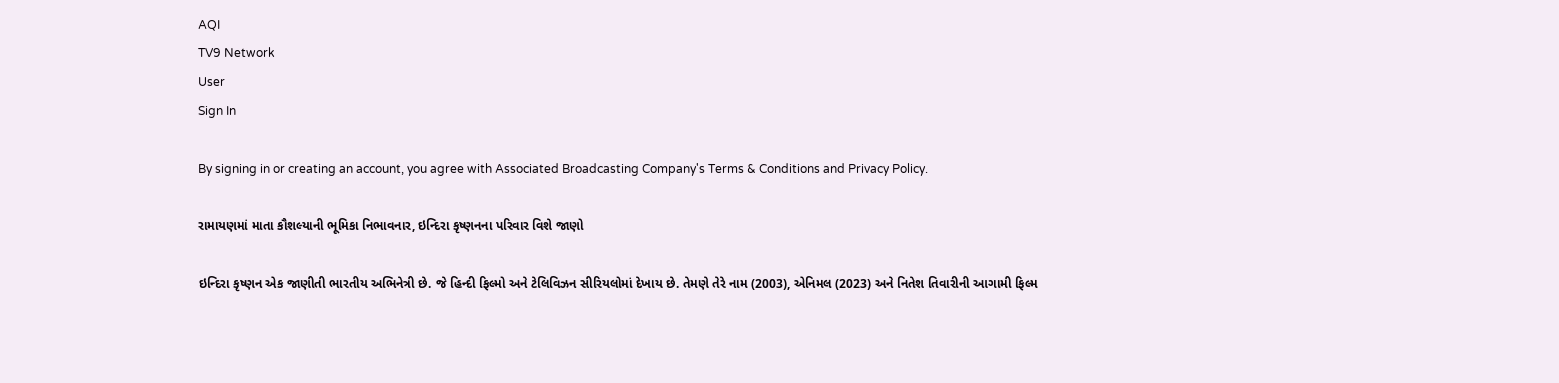AQI
TV9 Network
User
Sign In

By signing in or creating an account, you agree with Associated Broadcasting Company's Terms & Conditions and Privacy Policy.

રામાયણમાં માતા કૌશલ્યાની ભૂમિકા નિભાવનાર, ઇન્દિરા કૃષ્ણનના પરિવાર વિશે જાણો

ઇન્દિરા કૃષ્ણન એક જાણીતી ભારતીય અભિનેત્રી છે. જે હિન્દી ફિલ્મો અને ટેલિવિઝન સીરિયલોમાં દેખાય છે. તેમણે તેરે નામ (2003), એનિમલ (2023) અને નિતેશ તિવારીની આગામી ફિલ્મ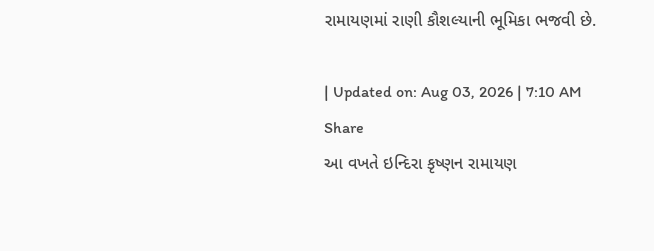રામાયણમાં રાણી કૌશલ્યાની ભૂમિકા ભજવી છે.

| Updated on: Aug 03, 2026 | 7:10 AM
Share
આ વખતે ઇન્દિરા કૃષ્ણન રામાયણ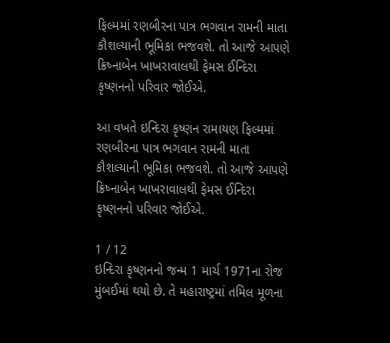ફિલ્મમાં રણબીરના પાત્ર ભગવાન રામની માતા કૌશલ્યાની ભૂમિકા ભજવશે. તો આજે આપણે ક્રિષ્નાબેન ખાખરાવાલથી ફેમસ ઈન્દિરા કૃષ્ણનનો પરિવાર જોઈએ.

આ વખતે ઇન્દિરા કૃષ્ણન રામાયણ ફિલ્મમાં રણબીરના પાત્ર ભગવાન રામની માતા કૌશલ્યાની ભૂમિકા ભજવશે. તો આજે આપણે ક્રિષ્નાબેન ખાખરાવાલથી ફેમસ ઈન્દિરા કૃષ્ણનનો પરિવાર જોઈએ.

1 / 12
ઇન્દિરા કૃષ્ણનનો જન્મ 1 માર્ચ 1971ના રોજ મુંબઈમાં થયો છે. તે મહારાષ્ટ્રમાં તમિલ મૂળના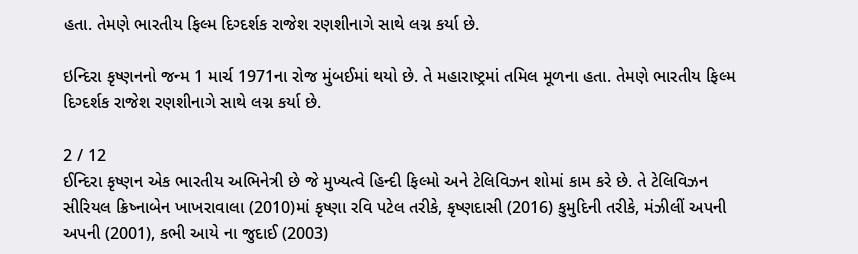હતા. તેમણે ભારતીય ફિલ્મ દિગ્દર્શક રાજેશ રણશીનાગે સાથે લગ્ન કર્યા છે.

ઇન્દિરા કૃષ્ણનનો જન્મ 1 માર્ચ 1971ના રોજ મુંબઈમાં થયો છે. તે મહારાષ્ટ્રમાં તમિલ મૂળના હતા. તેમણે ભારતીય ફિલ્મ દિગ્દર્શક રાજેશ રણશીનાગે સાથે લગ્ન કર્યા છે.

2 / 12
ઈન્દિરા કૃષ્ણન એક ભારતીય અભિનેત્રી છે જે મુખ્યત્વે હિન્દી ફિલ્મો અને ટેલિવિઝન શોમાં કામ કરે છે. તે ટેલિવિઝન સીરિયલ ક્રિષ્નાબેન ખાખરાવાલા (2010)માં કૃષ્ણા રવિ પટેલ તરીકે, કૃષ્ણદાસી (2016) કુમુદિની તરીકે, મંઝીલીં અપની અપની (2001), કભી આયે ના જુદાઈ (2003)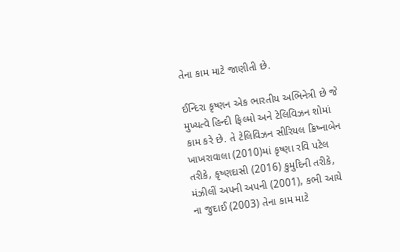તેના કામ માટે જાણીતી છે.

ઈન્દિરા કૃષ્ણન એક ભારતીય અભિનેત્રી છે જે મુખ્યત્વે હિન્દી ફિલ્મો અને ટેલિવિઝન શોમાં કામ કરે છે. તે ટેલિવિઝન સીરિયલ ક્રિષ્નાબેન ખાખરાવાલા (2010)માં કૃષ્ણા રવિ પટેલ તરીકે, કૃષ્ણદાસી (2016) કુમુદિની તરીકે, મંઝીલીં અપની અપની (2001), કભી આયે ના જુદાઈ (2003) તેના કામ માટે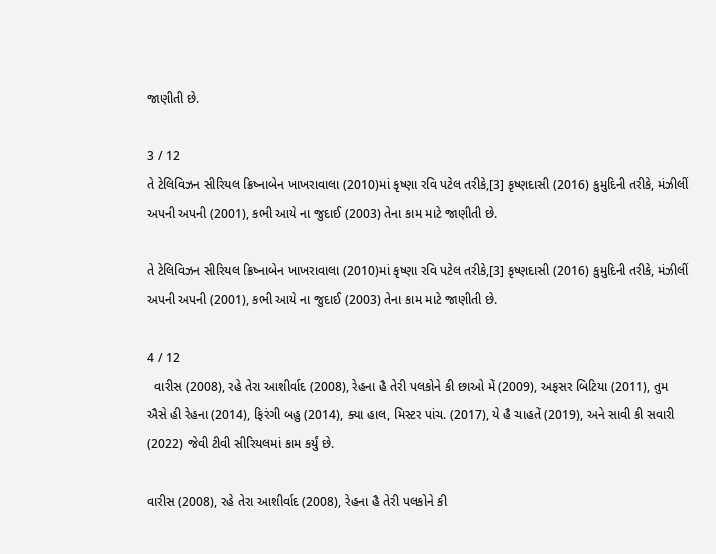જાણીતી છે.

3 / 12
તે ટેલિવિઝન સીરિયલ ક્રિષ્નાબેન ખાખરાવાલા (2010)માં કૃષ્ણા રવિ પટેલ તરીકે,[3] કૃષ્ણદાસી (2016) કુમુદિની તરીકે, મંઝીલીં અપની અપની (2001), કભી આયે ના જુદાઈ (2003) તેના કામ માટે જાણીતી છે.

તે ટેલિવિઝન સીરિયલ ક્રિષ્નાબેન ખાખરાવાલા (2010)માં કૃષ્ણા રવિ પટેલ તરીકે,[3] કૃષ્ણદાસી (2016) કુમુદિની તરીકે, મંઝીલીં અપની અપની (2001), કભી આયે ના જુદાઈ (2003) તેના કામ માટે જાણીતી છે.

4 / 12
  વારીસ (2008), રહે તેરા આશીર્વાદ (2008), રેહના હૈ તેરી પલકોને કી છાઓ મેં (2009), અફસર બિટિયા (2011), તુમ ઐસે હી રેહના (2014), ફિરંગી બહુ (2014), ક્યા હાલ, મિસ્ટર પાંચ. (2017), યે હૈ ચાહતેં (2019), અને સાવી કી સવારી (2022) જેવી ટીવી સીરિયલમાં કામ કર્યું છે.

વારીસ (2008), રહે તેરા આશીર્વાદ (2008), રેહના હૈ તેરી પલકોને કી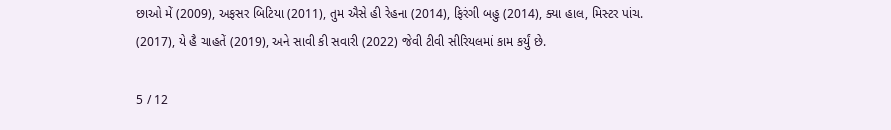છાઓ મેં (2009), અફસર બિટિયા (2011), તુમ ઐસે હી રેહના (2014), ફિરંગી બહુ (2014), ક્યા હાલ, મિસ્ટર પાંચ. (2017), યે હૈ ચાહતેં (2019), અને સાવી કી સવારી (2022) જેવી ટીવી સીરિયલમાં કામ કર્યું છે.

5 / 12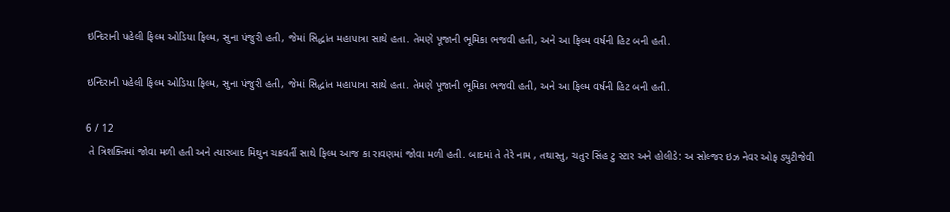ઇન્દિરાની પહેલી ફિલ્મ ઓડિયા ફિલ્મ, સુના પંજુરી હતી, જેમાં સિદ્ધાંત મહાપાત્રા સાથે હતા. તેમણે પૂજાની ભૂમિકા ભજવી હતી, અને આ ફિલ્મ વર્ષની હિટ બની હતી.

ઇન્દિરાની પહેલી ફિલ્મ ઓડિયા ફિલ્મ, સુના પંજુરી હતી, જેમાં સિદ્ધાંત મહાપાત્રા સાથે હતા. તેમણે પૂજાની ભૂમિકા ભજવી હતી, અને આ ફિલ્મ વર્ષની હિટ બની હતી.

6 / 12
 તે ત્રિશક્તિમાં જોવા મળી હતી અને ત્યારબાદ મિથુન ચક્રવર્તી સાથે ફિલ્મ આજ કા રાવણમાં જોવા મળી હતી. બાદમાં તે તેરે નામ , તથાસ્તુ, ચતુર સિંહ ટુ સ્ટાર અને હોલીડે: અ સોલ્જર ઇઝ નેવર ઓફ ડ્યુટીજેવી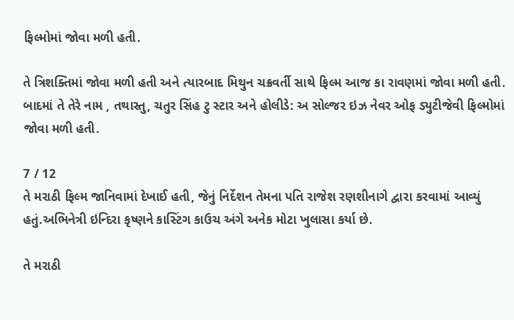ફિલ્મોમાં જોવા મળી હતી.

તે ત્રિશક્તિમાં જોવા મળી હતી અને ત્યારબાદ મિથુન ચક્રવર્તી સાથે ફિલ્મ આજ કા રાવણમાં જોવા મળી હતી. બાદમાં તે તેરે નામ , તથાસ્તુ, ચતુર સિંહ ટુ સ્ટાર અને હોલીડે: અ સોલ્જર ઇઝ નેવર ઓફ ડ્યુટીજેવી ફિલ્મોમાં જોવા મળી હતી.

7 / 12
તે મરાઠી ફિલ્મ જાનિવામાં દેખાઈ હતી, જેનું નિર્દેશન તેમના પતિ રાજેશ રણશીનાગે દ્વારા કરવામાં આવ્યું હતું.અભિનેત્રી ઇન્દિરા કૃષ્ણને કાસ્ટિંગ કાઉચ અંગે અનેક મોટા ખુલાસા કર્યા છે.

તે મરાઠી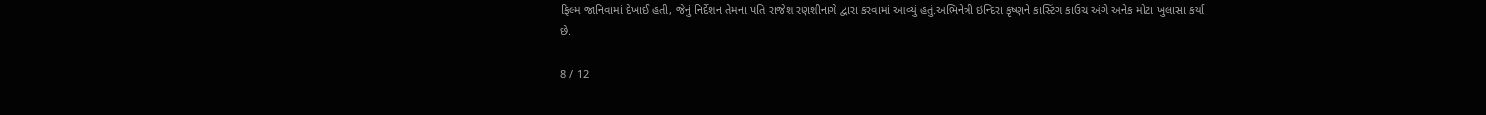ફિલ્મ જાનિવામાં દેખાઈ હતી, જેનું નિર્દેશન તેમના પતિ રાજેશ રણશીનાગે દ્વારા કરવામાં આવ્યું હતું.અભિનેત્રી ઇન્દિરા કૃષ્ણને કાસ્ટિંગ કાઉચ અંગે અનેક મોટા ખુલાસા કર્યા છે.

8 / 12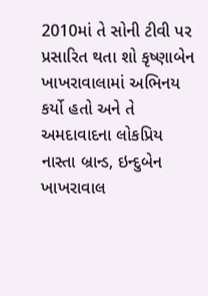2010માં તે સોની ટીવી પર પ્રસારિત થતા શો કૃષ્ણાબેન ખાખરાવાલામાં અભિનય કર્યો હતો અને તે અમદાવાદના લોકપ્રિય નાસ્તા બ્રાન્ડ, ઇન્દુબેન ખાખરાવાલ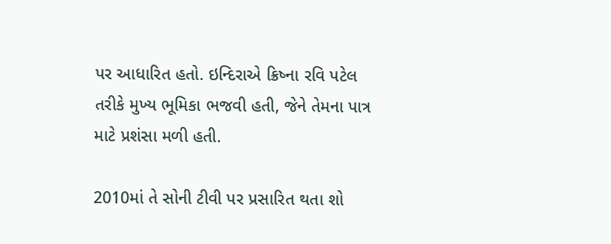પર આધારિત હતો. ઇન્દિરાએ ક્રિષ્ના રવિ પટેલ તરીકે મુખ્ય ભૂમિકા ભજવી હતી, જેને તેમના પાત્ર માટે પ્રશંસા મળી હતી.

2010માં તે સોની ટીવી પર પ્રસારિત થતા શો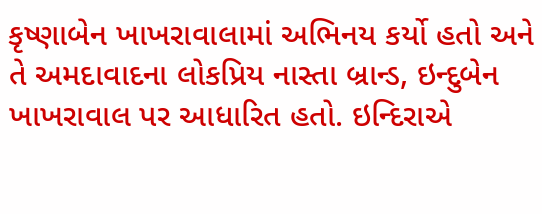કૃષ્ણાબેન ખાખરાવાલામાં અભિનય કર્યો હતો અને તે અમદાવાદના લોકપ્રિય નાસ્તા બ્રાન્ડ, ઇન્દુબેન ખાખરાવાલ પર આધારિત હતો. ઇન્દિરાએ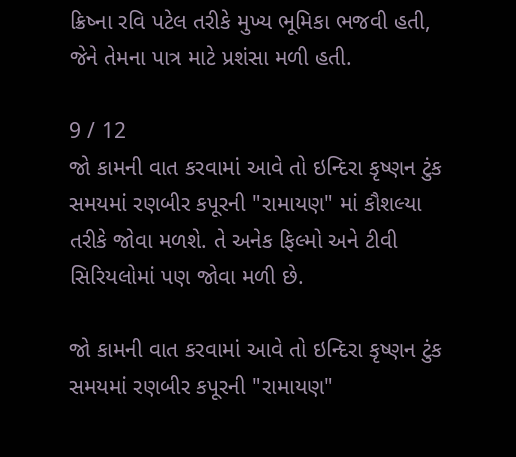ક્રિષ્ના રવિ પટેલ તરીકે મુખ્ય ભૂમિકા ભજવી હતી, જેને તેમના પાત્ર માટે પ્રશંસા મળી હતી.

9 / 12
જો કામની વાત કરવામાં આવે તો ઇન્દિરા કૃષ્ણન ટુંક સમયમાં રણબીર કપૂરની "રામાયણ" માં કૌશલ્યા તરીકે જોવા મળશે. તે અનેક ફિલ્મો અને ટીવી સિરિયલોમાં પણ જોવા મળી છે.

જો કામની વાત કરવામાં આવે તો ઇન્દિરા કૃષ્ણન ટુંક સમયમાં રણબીર કપૂરની "રામાયણ"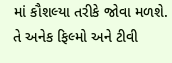માં કૌશલ્યા તરીકે જોવા મળશે. તે અનેક ફિલ્મો અને ટીવી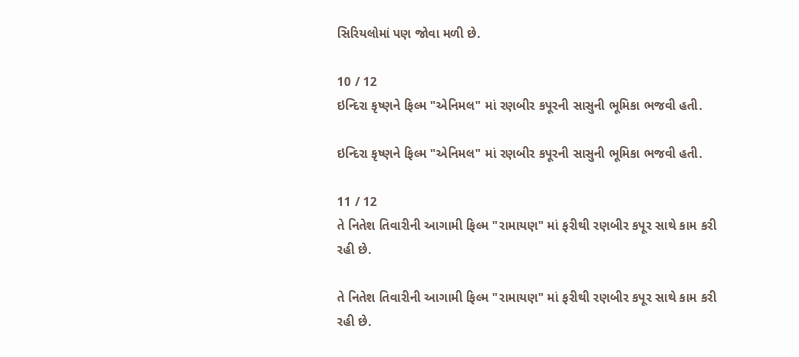સિરિયલોમાં પણ જોવા મળી છે.

10 / 12
ઇન્દિરા કૃષ્ણને ફિલ્મ "એનિમલ" માં રણબીર કપૂરની સાસુની ભૂમિકા ભજવી હતી.

ઇન્દિરા કૃષ્ણને ફિલ્મ "એનિમલ" માં રણબીર કપૂરની સાસુની ભૂમિકા ભજવી હતી.

11 / 12
તે નિતેશ તિવારીની આગામી ફિલ્મ "રામાયણ" માં ફરીથી રણબીર કપૂર સાથે કામ કરી રહી છે.

તે નિતેશ તિવારીની આગામી ફિલ્મ "રામાયણ" માં ફરીથી રણબીર કપૂર સાથે કામ કરી રહી છે.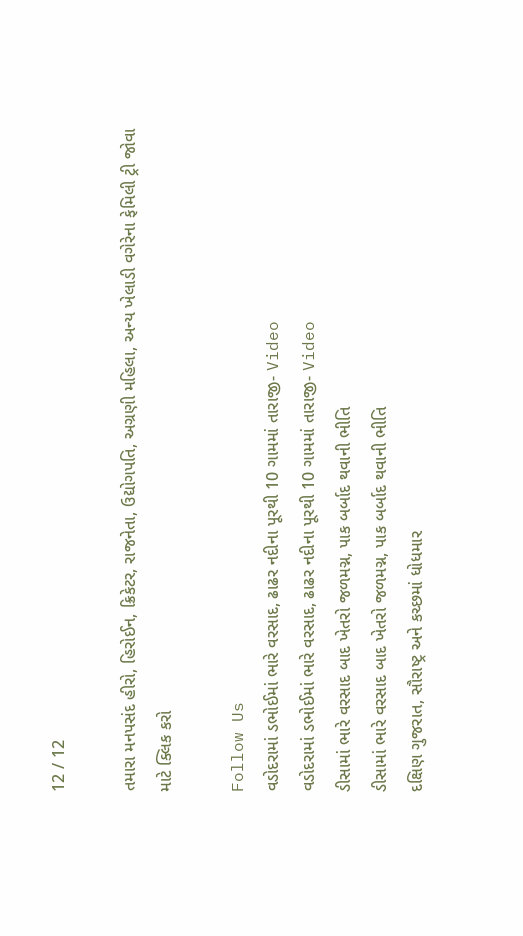12 / 12

તમારા મનપસંદ હીરો, હિરોઈન, ક્રિકેટર, રાજનેતા, ઉદ્યોગપતિ, અગ્રણી મહિલા, અન્ય ખેલાડી વગેરેના ફેમિલી ટ્રી જોવા માટે ક્લિક કરો

Follow Us
વડોદરામાં ડભોઈમાં ભારે વરસાદ, ઢાઢર નદીના પૂરથી 10 ગામમાં તારાજી- Video
વડોદરામાં ડભોઈમાં ભારે વરસાદ, ઢાઢર નદીના પૂરથી 10 ગામમાં તારાજી- Video
ડીસામાં ભારે વરસાદ બાદ ખેતરો જળમગ્ન, પાક બર્બાદ થવાની ભીતિ
ડીસામાં ભારે વરસાદ બાદ ખેતરો જળમગ્ન, પાક બર્બાદ થવાની ભીતિ
દક્ષિણ ગુજરાત, સૌરાષ્ટ્ર અને કચ્છમાં ધોધમાર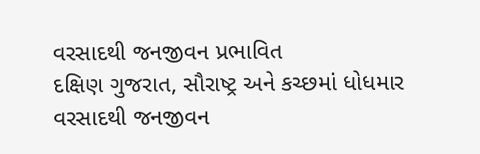વરસાદથી જનજીવન પ્રભાવિત
દક્ષિણ ગુજરાત, સૌરાષ્ટ્ર અને કચ્છમાં ધોધમાર વરસાદથી જનજીવન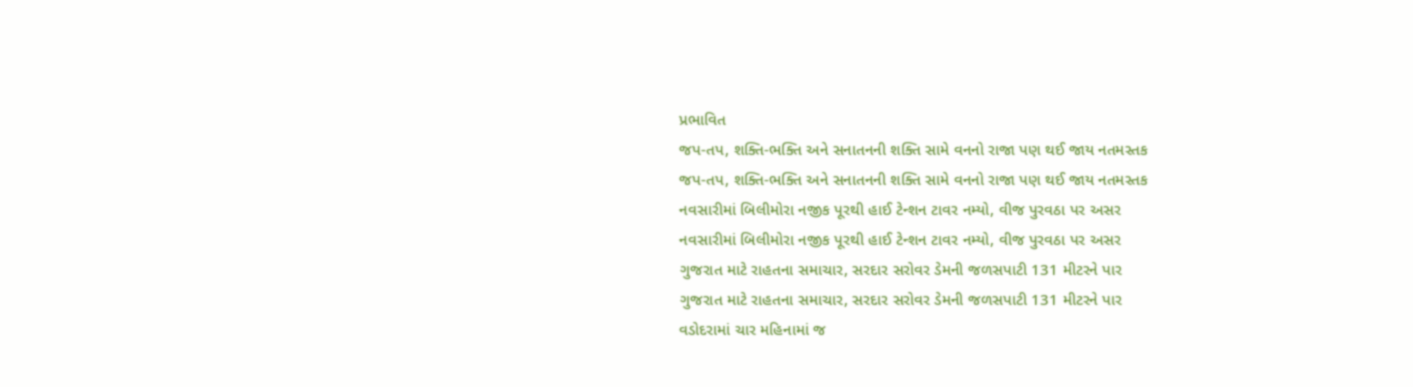પ્રભાવિત
જપ-તપ, શક્તિ-ભક્તિ અને સનાતનની શક્તિ સામે વનનો રાજા પણ થઈ જાય નતમસ્તક
જપ-તપ, શક્તિ-ભક્તિ અને સનાતનની શક્તિ સામે વનનો રાજા પણ થઈ જાય નતમસ્તક
નવસારીમાં બિલીમોરા નજીક પૂરથી હાઈ ટેન્શન ટાવર નમ્યો, વીજ પુરવઠા પર અસર
નવસારીમાં બિલીમોરા નજીક પૂરથી હાઈ ટેન્શન ટાવર નમ્યો, વીજ પુરવઠા પર અસર
ગુજરાત માટે રાહતના સમાચાર, સરદાર સરોવર ડેમની જળસપાટી 131 મીટરને પાર
ગુજરાત માટે રાહતના સમાચાર, સરદાર સરોવર ડેમની જળસપાટી 131 મીટરને પાર
વડોદરામાં ચાર મહિનામાં જ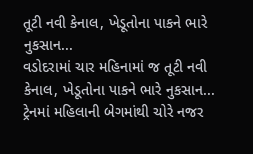તૂટી નવી કેનાલ, ખેડૂતોના પાકને ભારે નુકસાન...
વડોદરામાં ચાર મહિનામાં જ તૂટી નવી કેનાલ, ખેડૂતોના પાકને ભારે નુકસાન...
ટ્રેનમાં મહિલાની બેગમાંથી ચોરે નજર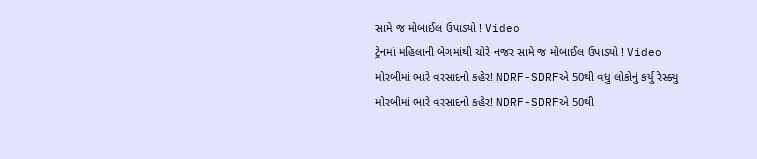સામે જ મોબાઈલ ઉપાડ્યો ! Video
ટ્રેનમાં મહિલાની બેગમાંથી ચોરે નજર સામે જ મોબાઈલ ઉપાડ્યો ! Video
મોરબીમાં ભારે વરસાદનો કહેર! NDRF-SDRFએ 50થી વધુ લોકોનું કર્યુ રેસ્ક્યુ
મોરબીમાં ભારે વરસાદનો કહેર! NDRF-SDRFએ 50થી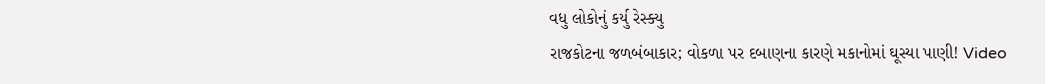વધુ લોકોનું કર્યુ રેસ્ક્યુ
રાજકોટના જળબંબાકાર; વોકળા પર દબાણના કારણે મકાનોમાં ઘૂસ્યા પાણી! Video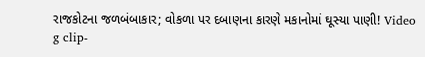રાજકોટના જળબંબાકાર; વોકળા પર દબાણના કારણે મકાનોમાં ઘૂસ્યા પાણી! Video
g clip-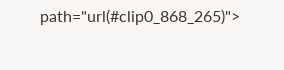path="url(#clip0_868_265)">